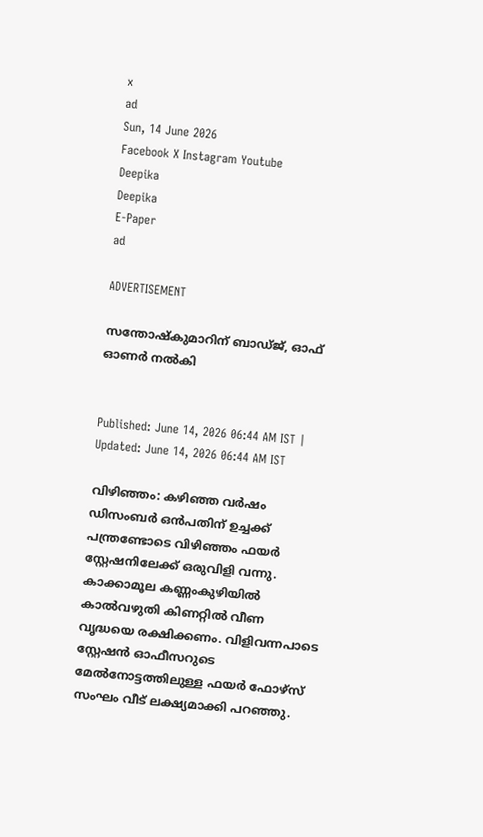x
ad
Sun, 14 June 2026
Facebook X Instagram Youtube
Deepika
Deepika
E-Paper
ad

ADVERTISEMENT

സന്തോഷ്‌കുമാറിന് ബാഡ്ജ്, ഓഫ് ഓണർ നൽകി


Published: June 14, 2026 06:44 AM IST | Updated: June 14, 2026 06:44 AM IST

വിഴിഞ്ഞം: കഴിഞ്ഞ വർഷം ഡിസംബർ ഒൻപതിന് ഉച്ചക്ക് പന്ത്രണ്ടോടെ വിഴിഞ്ഞം ഫയർ സ്റ്റേഷനിലേക്ക് ഒരുവിളി വന്നു. കാക്കാമൂല കണ്ണംകുഴിയിൽ കാൽവഴുതി കിണറ്റിൽ വീണ വൃദ്ധയെ രക്ഷിക്കണം. വിളിവന്നപാടെ സ്റ്റേഷൻ ഓഫീസറുടെ മേൽനോട്ടത്തിലുള്ള ഫയർ ഫോഴ്‌സ് സംഘം വീട് ലക്ഷ്യമാക്കി പറഞ്ഞു.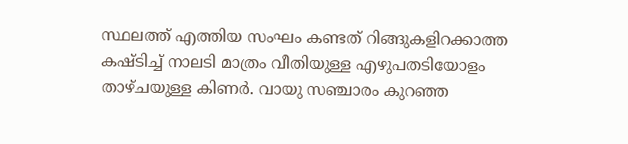സ്ഥലത്ത് എത്തിയ സംഘം കണ്ടത് റിങ്ങുകളിറക്കാത്ത കഷ്ടിച്ച് നാലടി മാത്രം വീതിയുള്ള എഴുപതടിയോളം താഴ്ചയുള്ള കിണർ. വായു സഞ്ചാരം കുറഞ്ഞ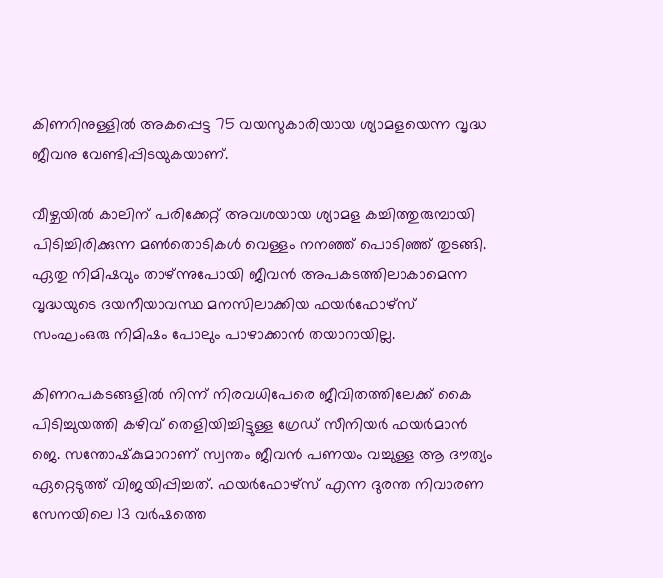കിണറിനുള്ളിൽ അകപ്പെട്ട 75 വയസുകാരിയായ ശ്യാമളയെന്ന വൃദ്ധ ജീവനു വേണ്ടിപ്പിടയുകയാണ്.

വീഴ്ചയിൽ കാലിന് പരിക്കേറ്റ് അവശയായ ശ്യാമള കച്ചിത്തുരുമ്പായി പിടിച്ചിരിക്കുന്ന മൺതൊടികൾ വെള്ളം നനഞ്ഞ് പൊടിഞ്ഞ് തുടങ്ങി. ഏതു നിമിഷവും താഴ്ന്നുപോയി ജീവൻ അപകടത്തിലാകാമെന്ന വൃദ്ധയുടെ ദയനീയാവസ്ഥ മനസിലാക്കിയ ഫയർഫോഴ്‌സ് സംഘംഒരു നിമിഷം പോലും പാഴാക്കാൻ തയാറായില്ല.

കിണറപകടങ്ങളിൽ നിന്ന് നിരവധിപേരെ ജീവിതത്തിലേക്ക് കൈ പിടിച്ചുയത്തി കഴിവ് തെളിയിച്ചിട്ടുള്ള ഗ്രേഡ് സീനിയർ ഫയർമാൻ ജെ. സന്തോഷ്‌കുമാറാണ് സ്വന്തം ജീവൻ പണയം വച്ചുള്ള ആ ദൗത്യം ഏറ്റെടുത്ത് വിജയിപ്പിച്ചത്. ഫയർഫോഴ്‌സ് എന്ന ദുരന്ത നിവാരണ സേനയിലെ 13 വർഷത്തെ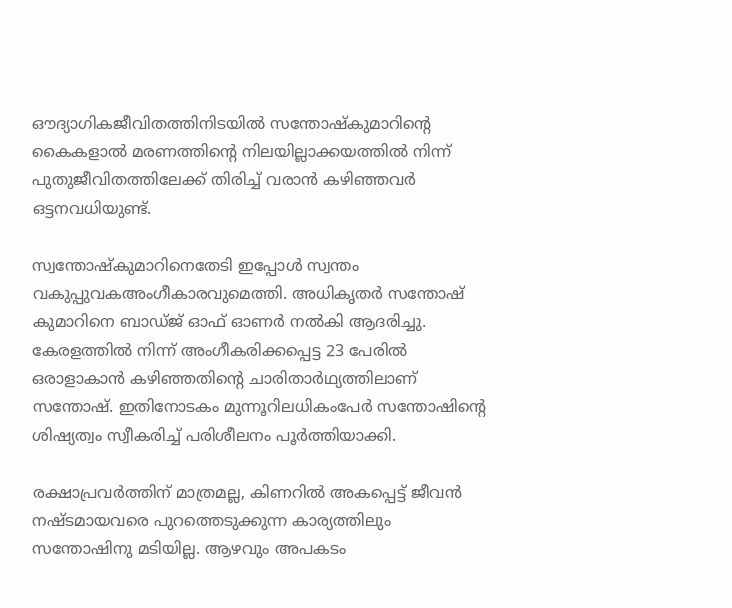ഔദ്യാഗികജീവിതത്തിനിടയിൽ സന്തോഷ്‌കുമാറിന്‍റെ കൈകളാൽ മരണത്തിന്‍റെ നിലയില്ലാക്കയത്തിൽ നിന്ന് പുതുജീവിതത്തിലേക്ക് തിരിച്ച് വരാൻ കഴിഞ്ഞവർ ഒട്ടനവധിയുണ്ട്.

സ്വന്തോഷ്‌കുമാറിനെതേടി ഇപ്പോൾ സ്വന്തം വകുപ്പുവകഅംഗീകാരവുമെത്തി. അധികൃതർ സന്തോഷ് കുമാറിനെ ബാഡ്ജ് ഓഫ് ഓണർ നൽകി ആദരിച്ചു. കേരളത്തിൽ നിന്ന് അംഗീകരിക്കപ്പെട്ട 23 പേരിൽ ഒരാളാകാൻ കഴിഞ്ഞതിന്‍റെ ചാരിതാർഥ്യത്തിലാണ് സന്തോഷ്. ഇതിനോടകം മുന്നൂറിലധികംപേർ സന്തോഷിന്‍റെ ശിഷ്യത്വം സ്വീകരിച്ച് പരിശീലനം പൂർത്തിയാക്കി.

രക്ഷാപ്രവർത്തിന് മാത്രമല്ല, കിണറിൽ അകപ്പെട്ട് ജീവൻ നഷ്ടമായവരെ പുറത്തെടുക്കുന്ന കാര്യത്തിലും സന്തോഷിനു മടിയില്ല. ആഴവും അപകടം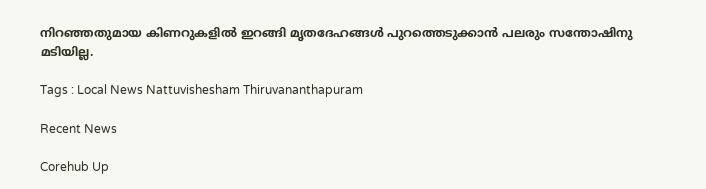നിറഞ്ഞതുമായ കിണറുകളിൽ ഇറങ്ങി മൃതദേഹങ്ങൾ പുറത്തെടുക്കാൻ പലരും സന്തോഷിനു മ‌ടിയില്ല.

Tags : Local News Nattuvishesham Thiruvananthapuram

Recent News

Corehub Up